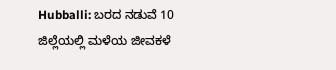Hubballi: ಬರದ ನಡುವೆ 10 ಜಿಲ್ಲೆಯಲ್ಲಿ ಮಳೆಯ ಜೀವಕಳೆ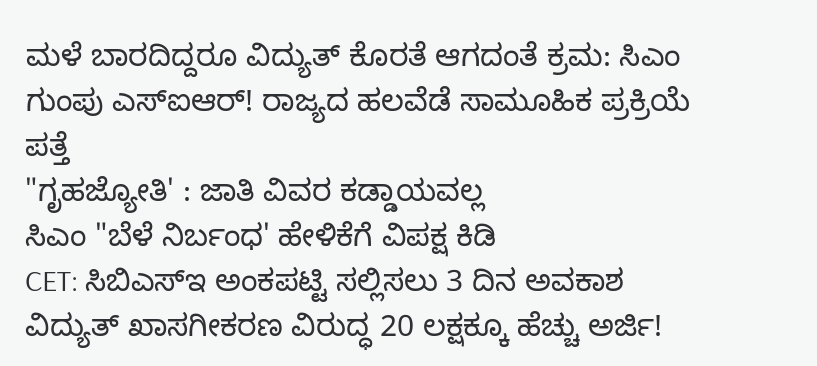ಮಳೆ ಬಾರದಿದ್ದರೂ ವಿದ್ಯುತ್ ಕೊರತೆ ಆಗದಂತೆ ಕ್ರಮ: ಸಿಎಂ
ಗುಂಪು ಎಸ್ಐಆರ್! ರಾಜ್ಯದ ಹಲವೆಡೆ ಸಾಮೂಹಿಕ ಪ್ರಕ್ರಿಯೆ ಪತ್ತೆ
"ಗೃಹಜ್ಯೋತಿ' : ಜಾತಿ ವಿವರ ಕಡ್ಡಾಯವಲ್ಲ
ಸಿಎಂ "ಬೆಳೆ ನಿರ್ಬಂಧ' ಹೇಳಿಕೆಗೆ ವಿಪಕ್ಷ ಕಿಡಿ
CET: ಸಿಬಿಎಸ್ಇ ಅಂಕಪಟ್ಟಿ ಸಲ್ಲಿಸಲು 3 ದಿನ ಅವಕಾಶ
ವಿದ್ಯುತ್ ಖಾಸಗೀಕರಣ ವಿರುದ್ಧ 20 ಲಕ್ಷಕ್ಕೂ ಹೆಚ್ಚು ಅರ್ಜಿ!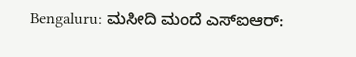Bengaluru: ಮಸೀದಿ ಮಂದೆ ಎಸ್ಐಆರ್: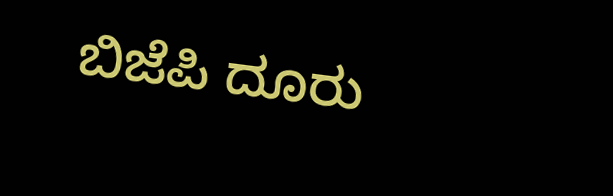ಬಿಜೆಪಿ ದೂರು